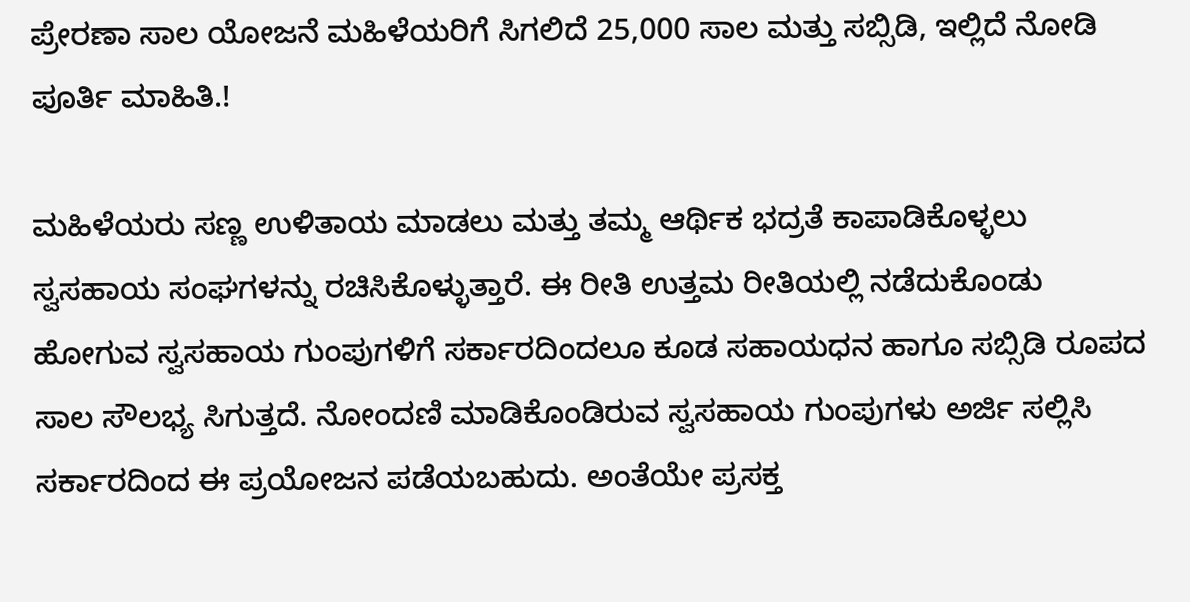ಪ್ರೇರಣಾ ಸಾಲ ಯೋಜನೆ ಮಹಿಳೆಯರಿಗೆ ಸಿಗಲಿದೆ 25,000 ಸಾಲ ಮತ್ತು ಸಬ್ಸಿಡಿ, ಇಲ್ಲಿದೆ ನೋಡಿ ಪೂರ್ತಿ ಮಾಹಿತಿ.!

ಮಹಿಳೆಯರು ಸಣ್ಣ ಉಳಿತಾಯ ಮಾಡಲು ಮತ್ತು ತಮ್ಮ ಆರ್ಥಿಕ ಭದ್ರತೆ ಕಾಪಾಡಿಕೊಳ್ಳಲು ಸ್ವಸಹಾಯ ಸಂಘಗಳನ್ನು ರಚಿಸಿಕೊಳ್ಳುತ್ತಾರೆ. ಈ ರೀತಿ ಉತ್ತಮ ರೀತಿಯಲ್ಲಿ ನಡೆದುಕೊಂಡು ಹೋಗುವ ಸ್ವಸಹಾಯ ಗುಂಪುಗಳಿಗೆ ಸರ್ಕಾರದಿಂದಲೂ ಕೂಡ ಸಹಾಯಧನ ಹಾಗೂ ಸಬ್ಸಿಡಿ ರೂಪದ ಸಾಲ ಸೌಲಭ್ಯ ಸಿಗುತ್ತದೆ. ನೋಂದಣಿ ಮಾಡಿಕೊಂಡಿರುವ ಸ್ವಸಹಾಯ ಗುಂಪುಗಳು ಅರ್ಜಿ ಸಲ್ಲಿಸಿ ಸರ್ಕಾರದಿಂದ ಈ ಪ್ರಯೋಜನ ಪಡೆಯಬಹುದು. ಅಂತೆಯೇ ಪ್ರಸಕ್ತ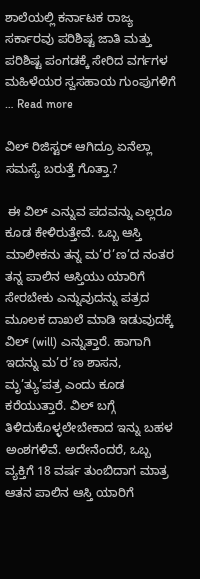ಶಾಲೆಯಲ್ಲಿ ಕರ್ನಾಟಕ ರಾಜ್ಯ ಸರ್ಕಾರವು ಪರಿಶಿಷ್ಟ ಜಾತಿ ಮತ್ತು ಪರಿಶಿಷ್ಟ ಪಂಗಡಕ್ಕೆ ಸೇರಿದ ವರ್ಗಗಳ ಮಹಿಳೆಯರ ಸ್ವಸಹಾಯ ಗುಂಪುಗಳಿಗೆ … Read more

ವಿಲ್ ರಿಜಿಸ್ಟರ್ ಆಗಿದ್ರೂ ಏನೆಲ್ಲಾ ಸಮಸ್ಯೆ ಬರುತ್ತೆ ಗೊತ್ತಾ.?

 ಈ ವಿಲ್ ಎನ್ನುವ ಪದವನ್ನು ಎಲ್ಲರೂ ಕೂಡ ಕೇಳಿರುತ್ತೇವೆ. ಒಬ್ಬ ಆಸ್ತಿ ಮಾಲೀಕನು ತನ್ನ ಮ’ರ’ಣ’ದ ನಂತರ ತನ್ನ ಪಾಲಿನ ಆಸ್ತಿಯು ಯಾರಿಗೆ ಸೇರಬೇಕು ಎನ್ನುವುದನ್ನು ಪತ್ರದ ಮೂಲಕ ದಾಖಲೆ ಮಾಡಿ ಇಡುವುದಕ್ಕೆ ವಿಲ್ (will) ಎನ್ನುತ್ತಾರೆ. ಹಾಗಾಗಿ ಇದನ್ನು ಮ’ರ’ಣ ಶಾಸನ, ಮೃ’ತ್ಯು’ಪತ್ರ ಎಂದು ಕೂಡ ಕರೆಯುತ್ತಾರೆ. ವಿಲ್ ಬಗ್ಗೆ ತಿಳಿದುಕೊಳ್ಳಲೇಬೇಕಾದ ಇನ್ನು ಬಹಳ ಅಂಶಗಳಿವೆ. ಅದೇನೆಂದರೆ, ಒಬ್ಬ ವ್ಯಕ್ತಿಗೆ 18 ವರ್ಷ ತುಂಬಿದಾಗ ಮಾತ್ರ ಆತನ ಪಾಲಿನ ಆಸ್ತಿ ಯಾರಿಗೆ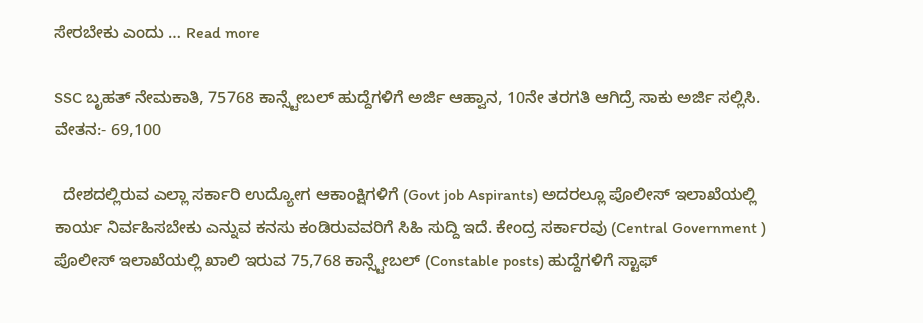ಸೇರಬೇಕು ಎಂದು … Read more

SSC ಬೃಹತ್ ನೇಮಕಾತಿ, 75768 ಕಾನ್ಸ್ಟೇಬಲ್ ಹುದ್ದೆಗಳಿಗೆ ಅರ್ಜಿ ಆಹ್ವಾನ, 10ನೇ ತರಗತಿ ಆಗಿದ್ರೆ ಸಾಕು ಅರ್ಜಿ ಸಲ್ಲಿಸಿ. ವೇತನ:- 69,100

  ದೇಶದಲ್ಲಿರುವ ಎಲ್ಲಾ ಸರ್ಕಾರಿ ಉದ್ಯೋಗ ಆಕಾಂಕ್ಷಿಗಳಿಗೆ (Govt job Aspirants) ಅದರಲ್ಲೂ ಪೊಲೀಸ್ ಇಲಾಖೆಯಲ್ಲಿ ಕಾರ್ಯ ನಿರ್ವಹಿಸಬೇಕು ಎನ್ನುವ ಕನಸು ಕಂಡಿರುವವರಿಗೆ ಸಿಹಿ ಸುದ್ದಿ ಇದೆ. ಕೇಂದ್ರ ಸರ್ಕಾರವು (Central Government ) ಪೊಲೀಸ್ ಇಲಾಖೆಯಲ್ಲಿ ಖಾಲಿ ಇರುವ 75,768 ಕಾನ್ಸ್ಟೇಬಲ್ (Constable posts) ಹುದ್ದೆಗಳಿಗೆ ಸ್ಟಾಫ್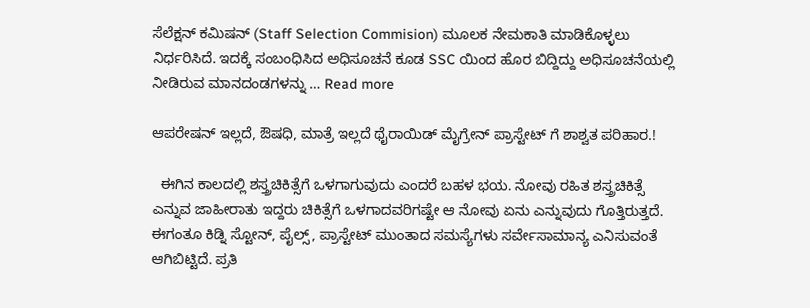ಸೆಲೆಕ್ಷನ್ ಕಮಿಷನ್ (Staff Selection Commision) ಮೂಲಕ ನೇಮಕಾತಿ ಮಾಡಿಕೊಳ್ಳಲು ನಿರ್ಧರಿಸಿದೆ. ಇದಕ್ಕೆ ಸಂಬಂಧಿಸಿದ ಅಧಿಸೂಚನೆ ಕೂಡ SSC ಯಿಂದ ಹೊರ ಬಿದ್ದಿದ್ದು ಅಧಿಸೂಚನೆಯಲ್ಲಿ ನೀಡಿರುವ ಮಾನದಂಡಗಳನ್ನು … Read more

ಆಪರೇಷನ್ ಇಲ್ಲದೆ, ಔಷಧಿ, ಮಾತ್ರೆ ಇಲ್ಲದೆ ಥೈರಾಯಿಡ್ ಮೈಗ್ರೇನ್ ಪ್ರಾಸ್ಟೇಟ್ ಗೆ ಶಾಶ್ವತ ಪರಿಹಾರ.!

  ಈಗಿನ ಕಾಲದಲ್ಲಿ ಶಸ್ತ್ರಚಿಕಿತ್ಸೆಗೆ ಒಳಗಾಗುವುದು ಎಂದರೆ ಬಹಳ ಭಯ. ನೋವು ರಹಿತ ಶಸ್ತ್ರಚಿಕಿತ್ಸೆ ಎನ್ನುವ ಜಾಹೀರಾತು ಇದ್ದರು ಚಿಕಿತ್ಸೆಗೆ ಒಳಗಾದವರಿಗಷ್ಟೇ ಆ ನೋವು ಏನು ಎನ್ನುವುದು ಗೊತ್ತಿರುತ್ತದೆ. ಈಗಂತೂ ಕಿಡ್ನಿ ಸ್ಟೋನ್, ಪೈಲ್ಸ್, ಪ್ರಾಸ್ಟೇಟ್ ಮುಂತಾದ ಸಮಸ್ಯೆಗಳು ಸರ್ವೇಸಾಮಾನ್ಯ ಎನಿಸುವಂತೆ ಆಗಿಬಿಟ್ಟಿದೆ. ಪ್ರತಿ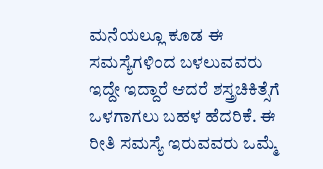ಮನೆಯಲ್ಲೂ ಕೂಡ ಈ ಸಮಸ್ಯೆಗಳಿಂದ ಬಳಲುವವರು ಇದ್ದೇ ಇದ್ದಾರೆ ಆದರೆ ಶಸ್ತ್ರಚಿಕಿತ್ಸೆಗೆ ಒಳಗಾಗಲು ಬಹಳ ಹೆದರಿಕೆ. ಈ ರೀತಿ ಸಮಸ್ಯೆ ಇರುವವರು ಒಮ್ಮೆ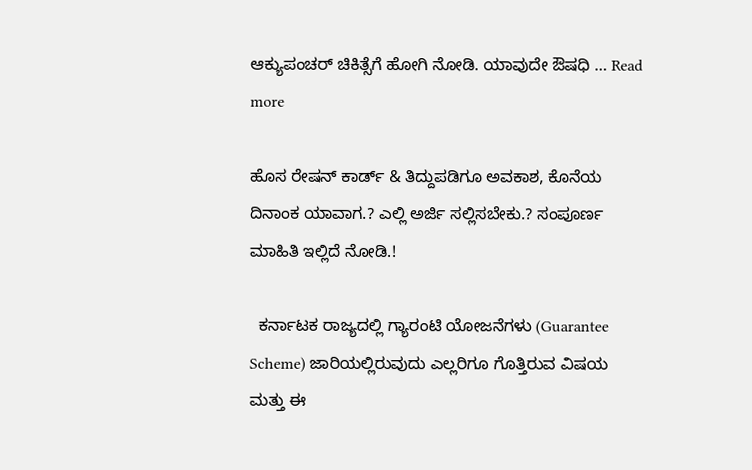ಆಕ್ಯುಪಂಚರ್ ಚಿಕಿತ್ಸೆಗೆ ಹೋಗಿ ನೋಡಿ. ಯಾವುದೇ ಔಷಧಿ … Read more

ಹೊಸ ರೇಷನ್ ಕಾರ್ಡ್ & ತಿದ್ದುಪಡಿಗೂ ಅವಕಾಶ, ಕೊನೆಯ ದಿನಾಂಕ ಯಾವಾಗ.? ಎಲ್ಲಿ ಅರ್ಜಿ ಸಲ್ಲಿಸಬೇಕು.? ಸಂಪೂರ್ಣ ಮಾಹಿತಿ ಇಲ್ಲಿದೆ ನೋಡಿ.!

  ಕರ್ನಾಟಕ ರಾಜ್ಯದಲ್ಲಿ ಗ್ಯಾರಂಟಿ ಯೋಜನೆಗಳು (Guarantee Scheme) ಜಾರಿಯಲ್ಲಿರುವುದು ಎಲ್ಲರಿಗೂ ಗೊತ್ತಿರುವ ವಿಷಯ ಮತ್ತು ಈ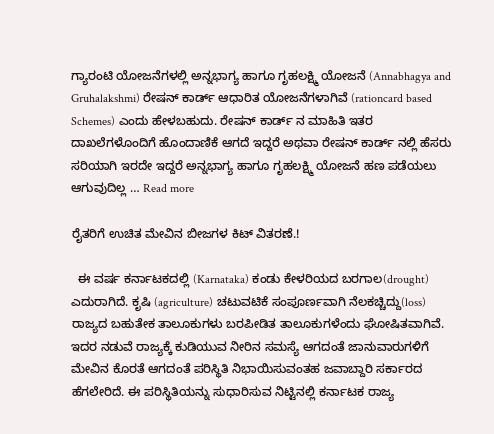ಗ್ಯಾರಂಟಿ ಯೋಜನೆಗಳಲ್ಲಿ ಅನ್ನಭಾಗ್ಯ ಹಾಗೂ ಗೃಹಲಕ್ಷ್ಮಿ ಯೋಜನೆ (Annabhagya and Gruhalakshmi) ರೇಷನ್ ಕಾರ್ಡ್ ಆಧಾರಿತ ಯೋಜನೆಗಳಾಗಿವೆ (rationcard based Schemes) ಎಂದು ಹೇಳಬಹುದು. ರೇಷನ್ ಕಾರ್ಡ್ ನ ಮಾಹಿತಿ ಇತರ ದಾಖಲೆಗಳೊಂದಿಗೆ ಹೊಂದಾಣಿಕೆ ಆಗದೆ ಇದ್ದರೆ ಅಥವಾ ರೇಷನ್ ಕಾರ್ಡ್ ನಲ್ಲಿ ಹೆಸರು ಸರಿಯಾಗಿ ಇರದೇ ಇದ್ದರೆ ಅನ್ನಭಾಗ್ಯ ಹಾಗೂ ಗೃಹಲಕ್ಷ್ಮಿ ಯೋಜನೆ ಹಣ ಪಡೆಯಲು ಆಗುವುದಿಲ್ಲ … Read more

ರೈತರಿಗೆ ಉಚಿತ ಮೇವಿನ ಬೀಜಗಳ ಕಿಟ್ ವಿತರಣೆ.!

  ಈ ವರ್ಷ ಕರ್ನಾಟಕದಲ್ಲಿ (Karnataka) ಕಂಡು ಕೇಳರಿಯದ ಬರಗಾಲ(drought) ಎದುರಾಗಿದೆ. ಕೃಷಿ (agriculture) ಚಟುವಟಿಕೆ ಸಂಪೂರ್ಣವಾಗಿ ನೆಲಕಚ್ಚಿದ್ದು(loss) ರಾಜ್ಯದ ಬಹುತೇಕ ತಾಲೂಕುಗಳು ಬರಪೀಡಿತ ತಾಲೂಕುಗಳೆಂದು ಘೋಷಿತವಾಗಿವೆ. ಇದರ ನಡುವೆ ರಾಜ್ಯಕ್ಕೆ ಕುಡಿಯುವ ನೀರಿನ ಸಮಸ್ಯೆ ಆಗದಂತೆ ಜಾನುವಾರುಗಳಿಗೆ ಮೇವಿನ ಕೊರತೆ ಆಗದಂತೆ ಪರಿಸ್ಥಿತಿ ನಿಭಾಯಿಸುವಂತಹ ಜವಾಬ್ದಾರಿ ಸರ್ಕಾರದ ಹೆಗಲೇರಿದೆ. ಈ ಪರಿಸ್ಥಿತಿಯನ್ನು ಸುಧಾರಿಸುವ ನಿಟ್ಟಿನಲ್ಲಿ ಕರ್ನಾಟಕ ರಾಜ್ಯ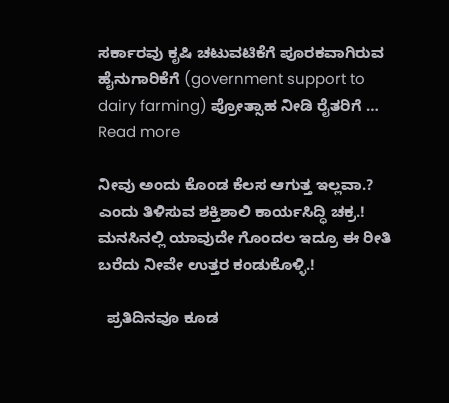ಸರ್ಕಾರವು ಕೃಷಿ ಚಟುವಟಿಕೆಗೆ ಪೂರಕವಾಗಿರುವ ಹೈನುಗಾರಿಕೆಗೆ (government support to dairy farming) ಪ್ರೋತ್ಸಾಹ ನೀಡಿ ರೈತರಿಗೆ … Read more

ನೀವು ಅಂದು ಕೊಂಡ ಕೆಲಸ ಆಗುತ್ತ ಇಲ್ಲವಾ.? ಎಂದು ತಿಳಿಸುವ ಶಕ್ತಿಶಾಲಿ ಕಾರ್ಯಸಿದ್ಧಿ ಚಕ್ರ.! ಮನಸಿನಲ್ಲಿ ಯಾವುದೇ ಗೊಂದಲ ಇದ್ರೂ ಈ ರೀತಿ ಬರೆದು ನೀವೇ ಉತ್ತರ ಕಂಡುಕೊಳ್ಳಿ.!

  ಪ್ರತಿದಿನವೂ ಕೂಡ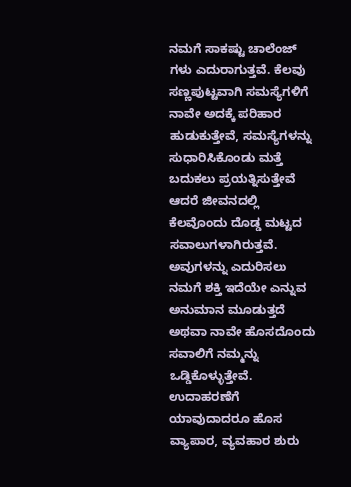ನಮಗೆ ಸಾಕಷ್ಟು ಚಾಲೆಂಜ್ ಗಳು ಎದುರಾಗುತ್ತವೆ. ಕೆಲವು ಸಣ್ಣಪುಟ್ಟವಾಗಿ ಸಮಸ್ಯೆಗಳಿಗೆ ನಾವೇ ಅದಕ್ಕೆ ಪರಿಹಾರ ಹುಡುಕುತ್ತೇವೆ, ಸಮಸ್ಯೆಗಳನ್ನು ಸುಧಾರಿಸಿಕೊಂಡು ಮತ್ತೆ ಬದುಕಲು ಪ್ರಯತ್ನಿಸುತ್ತೇವೆ ಆದರೆ ಜೀವನದಲ್ಲಿ ಕೆಲವೊಂದು ದೊಡ್ಡ ಮಟ್ಟದ ಸವಾಲುಗಳಾಗಿರುತ್ತವೆ. ಅವುಗಳನ್ನು ಎದುರಿಸಲು ನಮಗೆ ಶಕ್ತಿ ಇದೆಯೇ ಎನ್ನುವ ಅನುಮಾನ ಮೂಡುತ್ತದೆ ಅಥವಾ ನಾವೇ ಹೊಸದೊಂದು ಸವಾಲಿಗೆ ನಮ್ಮನ್ನು ಒಡ್ಡಿಕೊಳ್ಳುತ್ತೇವೆ. ಉದಾಹರಣೆಗೆ ಯಾವುದಾದರೂ ಹೊಸ ವ್ಯಾಪಾರ, ವ್ಯವಹಾರ ಶುರು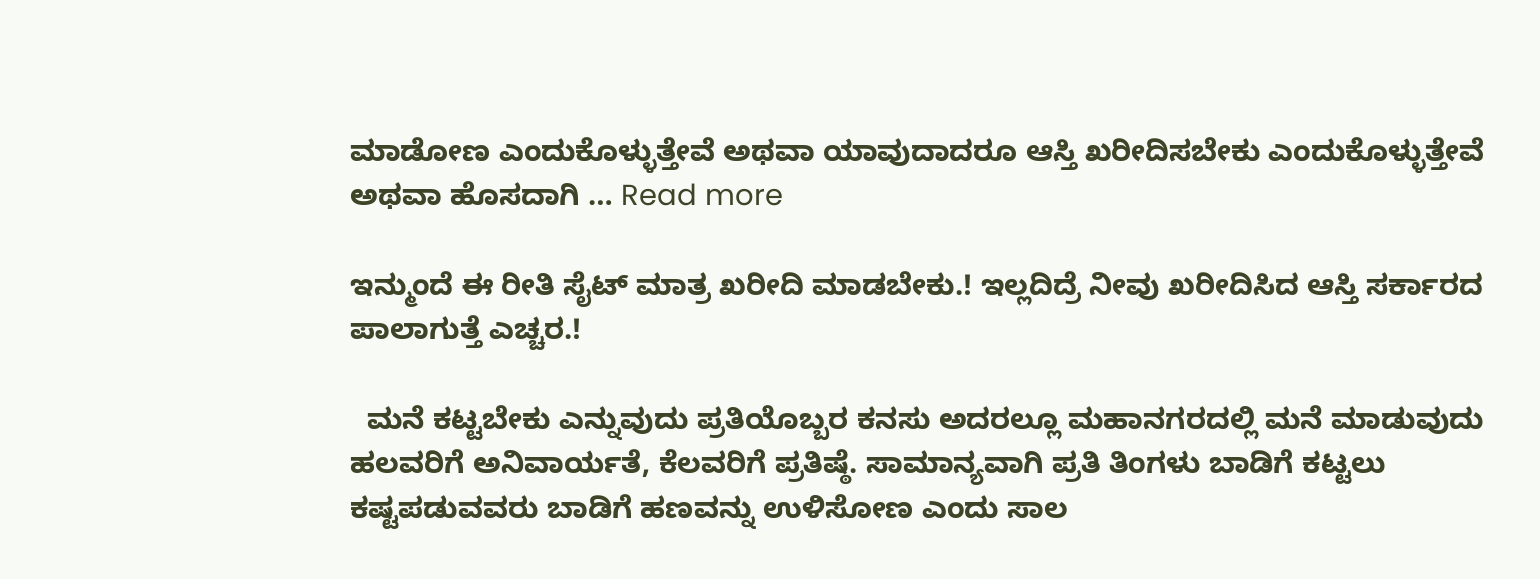ಮಾಡೋಣ ಎಂದುಕೊಳ್ಳುತ್ತೇವೆ ಅಥವಾ ಯಾವುದಾದರೂ ಆಸ್ತಿ ಖರೀದಿಸಬೇಕು ಎಂದುಕೊಳ್ಳುತ್ತೇವೆ ಅಥವಾ ಹೊಸದಾಗಿ … Read more

ಇನ್ಮುಂದೆ ಈ ರೀತಿ ಸೈಟ್ ಮಾತ್ರ ಖರೀದಿ ಮಾಡಬೇಕು.! ಇಲ್ಲದಿದ್ರೆ ನೀವು ಖರೀದಿಸಿದ ಆಸ್ತಿ ಸರ್ಕಾರದ ಪಾಲಾಗುತ್ತೆ ಎಚ್ಚರ.!

  ಮನೆ ಕಟ್ಟಬೇಕು ಎನ್ನುವುದು ಪ್ರತಿಯೊಬ್ಬರ ಕನಸು ಅದರಲ್ಲೂ ಮಹಾನಗರದಲ್ಲಿ ಮನೆ ಮಾಡುವುದು ಹಲವರಿಗೆ ಅನಿವಾರ್ಯತೆ, ಕೆಲವರಿಗೆ ಪ್ರತಿಷ್ಠೆ. ಸಾಮಾನ್ಯವಾಗಿ ಪ್ರತಿ ತಿಂಗಳು ಬಾಡಿಗೆ ಕಟ್ಟಲು ಕಷ್ಟಪಡುವವರು ಬಾಡಿಗೆ ಹಣವನ್ನು ಉಳಿಸೋಣ ಎಂದು ಸಾಲ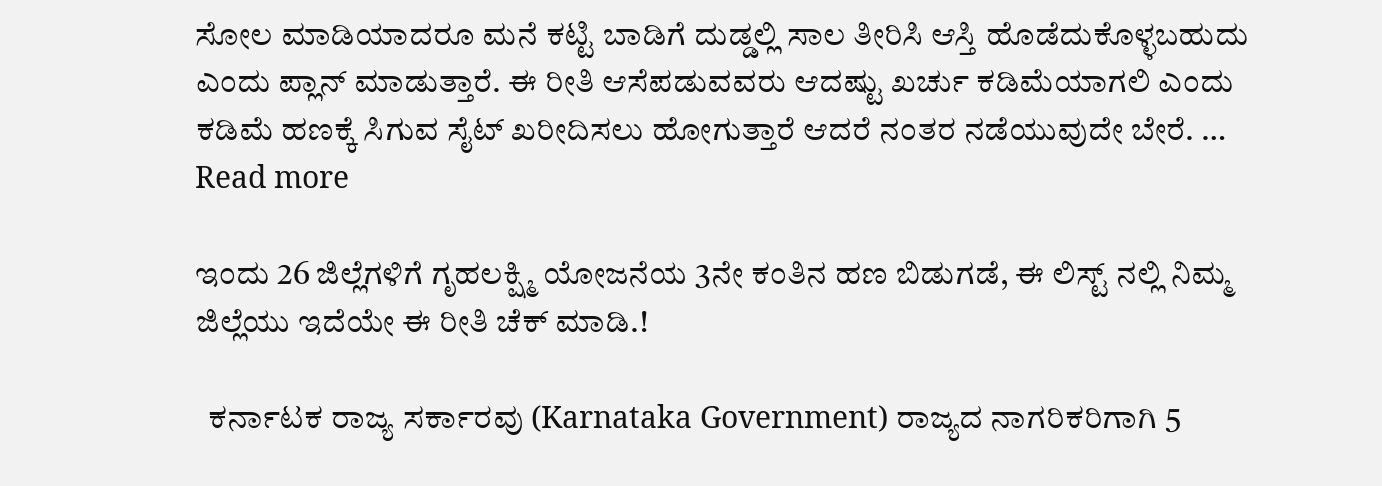ಸೋಲ ಮಾಡಿಯಾದರೂ ಮನೆ ಕಟ್ಟಿ ಬಾಡಿಗೆ ದುಡ್ಡಲ್ಲಿ ಸಾಲ ತೀರಿಸಿ ಆಸ್ತಿ ಹೊಡೆದುಕೊಳ್ಳಬಹುದು ಎಂದು ಪ್ಲಾನ್ ಮಾಡುತ್ತಾರೆ. ಈ ರೀತಿ ಆಸೆಪಡುವವರು ಆದಷ್ಟು ಖರ್ಚು ಕಡಿಮೆಯಾಗಲಿ ಎಂದು ಕಡಿಮೆ ಹಣಕ್ಕೆ ಸಿಗುವ ಸೈಟ್ ಖರೀದಿಸಲು ಹೋಗುತ್ತಾರೆ ಆದರೆ ನಂತರ ನಡೆಯುವುದೇ ಬೇರೆ. … Read more

ಇಂದು 26 ಜಿಲ್ಲೆಗಳಿಗೆ ಗೃಹಲಕ್ಷ್ಮಿ ಯೋಜನೆಯ 3ನೇ ಕಂತಿನ ಹಣ ಬಿಡುಗಡೆ, ಈ ಲಿಸ್ಟ್ ನಲ್ಲಿ ನಿಮ್ಮ ಜಿಲ್ಲೆಯು ಇದೆಯೇ ಈ ರೀತಿ ಚೆಕ್ ಮಾಡಿ.!

  ಕರ್ನಾಟಕ ರಾಜ್ಯ ಸರ್ಕಾರವು (Karnataka Government) ರಾಜ್ಯದ ನಾಗರಿಕರಿಗಾಗಿ 5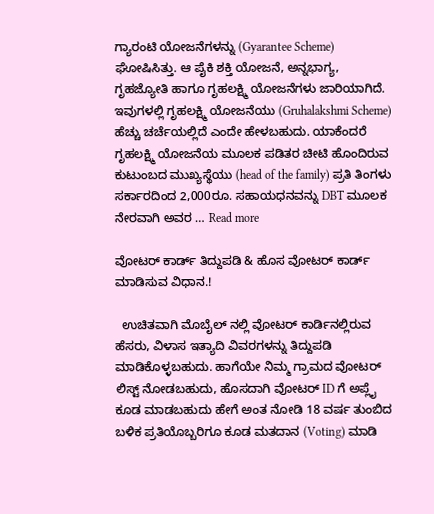ಗ್ಯಾರಂಟಿ ಯೋಜನೆಗಳನ್ನು (Gyarantee Scheme) ಘೋಷಿಸಿತ್ತು. ಆ ಪೈಕಿ ಶಕ್ತಿ ಯೋಜನೆ, ಅನ್ನಭಾಗ್ಯ, ಗೃಹಜ್ಯೋತಿ ಹಾಗೂ ಗೃಹಲಕ್ಷ್ಮಿ ಯೋಜನೆಗಳು ಜಾರಿಯಾಗಿದೆ. ಇವುಗಳಲ್ಲಿ ಗೃಹಲಕ್ಷ್ಮಿ ಯೋಜನೆಯು (Gruhalakshmi Scheme) ಹೆಚ್ಚು ಚರ್ಚೆಯಲ್ಲಿದೆ ಎಂದೇ ಹೇಳಬಹುದು. ಯಾಕೆಂದರೆ ಗೃಹಲಕ್ಷ್ಮಿ ಯೋಜನೆಯ ಮೂಲಕ ಪಡಿತರ ಚೀಟಿ ಹೊಂದಿರುವ ಕುಟುಂಬದ ಮುಖ್ಯಸ್ಥೆಯು (head of the family) ಪ್ರತಿ ತಿಂಗಳು ಸರ್ಕಾರದಿಂದ 2,000ರೂ. ಸಹಾಯಧನವನ್ನು DBT ಮೂಲಕ ನೇರವಾಗಿ ಅವರ … Read more

ವೋಟರ್ ಕಾರ್ಡ್ ತಿದ್ದುಪಡಿ & ಹೊಸ ವೋಟರ್ ಕಾರ್ಡ್ ಮಾಡಿಸುವ ವಿಧಾನ.!

  ಉಚಿತವಾಗಿ ಮೊಬೈಲ್ ನಲ್ಲಿ ವೋಟರ್ ಕಾರ್ಡಿನಲ್ಲಿರುವ ಹೆಸರು, ವಿಳಾಸ ಇತ್ಯಾದಿ ವಿವರಗಳನ್ನು ತಿದ್ದುಪಡಿ ಮಾಡಿಕೊಳ್ಳಬಹುದು. ಹಾಗೆಯೇ ನಿಮ್ಮ ಗ್ರಾಮದ ವೋಟರ್ ಲಿಸ್ಟ್ ನೋಡಬಹುದು, ಹೊಸದಾಗಿ ವೋಟರ್ ID ಗೆ ಅಪ್ಲೈ ಕೂಡ ಮಾಡಬಹುದು ಹೇಗೆ ಅಂತ ನೋಡಿ 18 ವರ್ಷ ತುಂಬಿದ ಬಳಿಕ ಪ್ರತಿಯೊಬ್ಬರಿಗೂ ಕೂಡ ಮತದಾನ (Voting) ಮಾಡಿ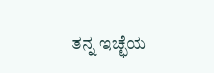ತನ್ನ ಇಚ್ಛೆಯ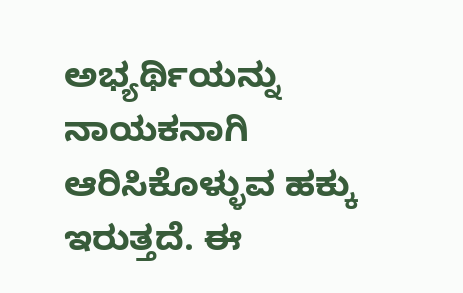ಅಭ್ಯರ್ಥಿಯನ್ನು ನಾಯಕನಾಗಿ ಆರಿಸಿಕೊಳ್ಳುವ ಹಕ್ಕು ಇರುತ್ತದೆ. ಈ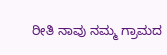ರೀತಿ ನಾವು ನಮ್ಮ ಗ್ರಾಮದ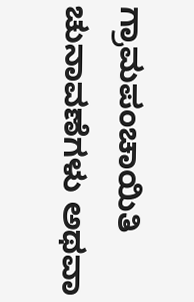ಗ್ರಾಮಪಂಚಾಯಿತಿ ಚುನಾವಣೆಗಳು ಅಥವಾ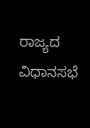ರಾಜ್ಯದ ವಿಧಾನಸಭೆ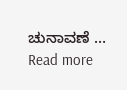ಚುನಾವಣೆ … Read more